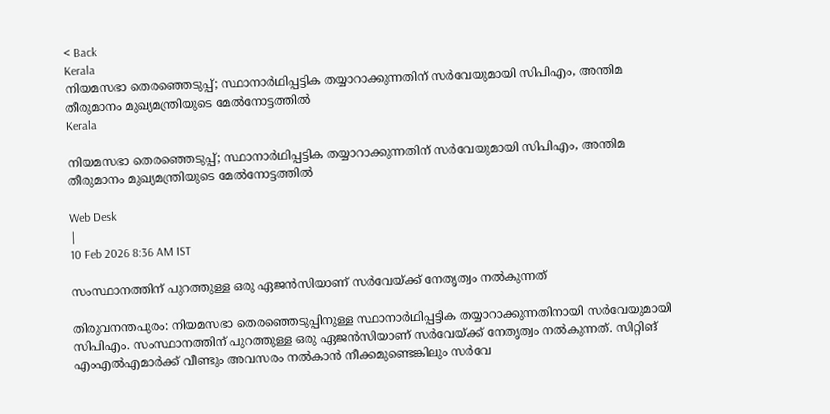< Back
Kerala
നിയമസഭാ തെരഞ്ഞെടുപ്പ്; സ്ഥാനാര്‍ഥിപ്പട്ടിക തയ്യാറാക്കുന്നതിന് സര്‍വേയുമായി സിപിഎം, അന്തിമ തീരുമാനം മുഖ്യമന്ത്രിയുടെ മേല്‍നോട്ടത്തില്‍
Kerala

നിയമസഭാ തെരഞ്ഞെടുപ്പ്; സ്ഥാനാര്‍ഥിപ്പട്ടിക തയ്യാറാക്കുന്നതിന് സര്‍വേയുമായി സിപിഎം, അന്തിമ തീരുമാനം മുഖ്യമന്ത്രിയുടെ മേല്‍നോട്ടത്തില്‍

Web Desk
|
10 Feb 2026 8:36 AM IST

സംസ്ഥാനത്തിന് പുറത്തുള്ള ഒരു ഏജൻസിയാണ് സർവേയ്ക്ക് നേതൃത്വം നൽകുന്നത്

തിരുവനന്തപുരം: നിയമസഭാ തെരഞ്ഞെടുപ്പിനുള്ള സ്ഥാനാര്‍ഥിപ്പട്ടിക തയ്യാറാക്കുന്നതിനായി സര്‍വേയുമായി സിപിഎം. സംസ്ഥാനത്തിന് പുറത്തുള്ള ഒരു ഏജന്‍സിയാണ് സര്‍വേയ്ക്ക് നേതൃത്വം നല്‍കുന്നത്. സിറ്റിങ് എംഎല്‍എമാര്‍ക്ക് വീണ്ടും അവസരം നല്‍കാന്‍ നീക്കമുണ്ടെങ്കിലും സര്‍വേ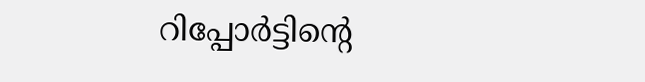റിപ്പോര്‍ട്ടിന്റെ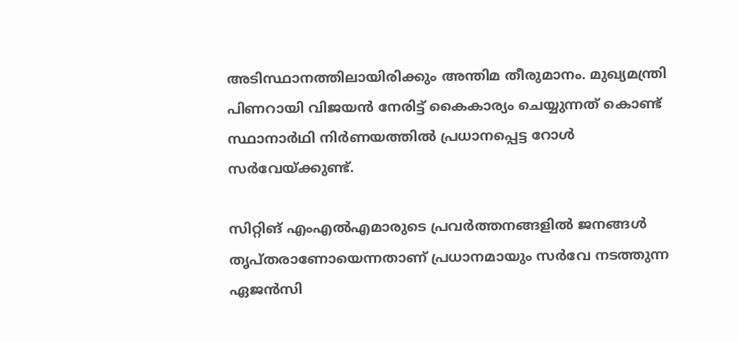അടിസ്ഥാനത്തിലായിരിക്കും അന്തിമ തീരുമാനം. മുഖ്യമന്ത്രി പിണറായി വിജയന്‍ നേരിട്ട് കൈകാര്യം ചെയ്യുന്നത് കൊണ്ട് സ്ഥാനാര്‍ഥി നിര്‍ണയത്തില്‍ പ്രധാനപ്പെട്ട റോള്‍ സര്‍വേയ്ക്കുണ്ട്.

സിറ്റിങ് എംഎല്‍എമാരുടെ പ്രവര്‍ത്തനങ്ങളില്‍ ജനങ്ങള്‍ തൃപ്തരാണോയെന്നതാണ് പ്രധാനമായും സര്‍വേ നടത്തുന്ന ഏജന്‍സി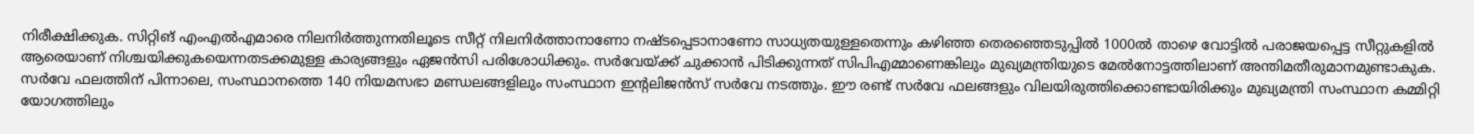നിരീക്ഷിക്കുക. സിറ്റിങ് എംഎല്‍എമാരെ നിലനിര്‍ത്തുന്നതിലൂടെ സീറ്റ് നിലനിർത്താനാണോ നഷ്ടപ്പെടാനാണോ സാധ്യതയുള്ളതെന്നും കഴിഞ്ഞ തെരഞ്ഞെടുപ്പില്‍ 1000ല്‍ താഴെ വോട്ടില്‍ പരാജയപ്പെട്ട സീറ്റുകളില്‍ ആരെയാണ് നിശ്ചയിക്കുകയെന്നതടക്കമുള്ള കാര്യങ്ങളും ഏജന്‍സി പരിശോധിക്കും. സര്‍വേയ്ക്ക് ചുക്കാന്‍ പിടിക്കുന്നത് സിപിഎമ്മാണെങ്കിലും മുഖ്യമന്ത്രിയുടെ മേല്‍നോട്ടത്തിലാണ് അന്തിമതീരുമാനമുണ്ടാകുക. സര്‍വേ ഫലത്തിന് പിന്നാലെ, സംസ്ഥാനത്തെ 140 നിയമസഭാ മണ്ഡലങ്ങളിലും സംസ്ഥാന ഇന്റലിജന്‍സ് സര്‍വേ നടത്തും. ഈ രണ്ട് സര്‍വേ ഫലങ്ങളും വിലയിരുത്തിക്കൊണ്ടായിരിക്കും മുഖ്യമന്ത്രി സംസ്ഥാന കമ്മിറ്റി യോഗത്തിലും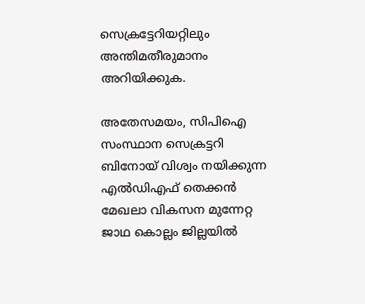സെക്രട്ടേറിയറ്റിലും അന്തിമതീരുമാനം അറിയിക്കുക.

അതേസമയം, സിപിഐ സംസ്ഥാന സെക്രട്ടറി ബിനോയ് വിശ്വം നയിക്കുന്ന എല്‍ഡിഎഫ് തെക്കന്‍ മേഖലാ വികസന മുന്നേറ്റ ജാഥ കൊല്ലം ജില്ലയില്‍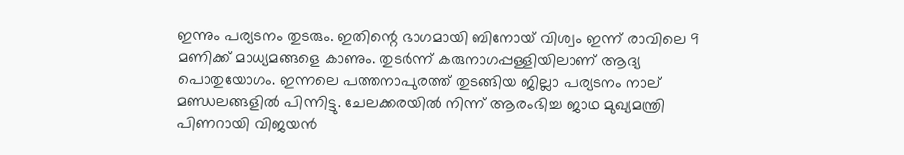ഇന്നും പര്യടനം തുടരും. ഇതിന്റെ ഭാഗമായി ബിനോയ് വിശ്വം ഇന്ന് രാവിലെ 9 മണിക്ക് മാധ്യമങ്ങളെ കാണും. തുടര്‍ന്ന് കരുനാഗപ്പള്ളിയിലാണ് ആദ്യ പൊതുയോഗം. ഇന്നലെ പത്തനാപുരത്ത് തുടങ്ങിയ ജില്ലാ പര്യടനം നാല് മണ്ഡലങ്ങളില്‍ പിന്നിട്ടു. ചേലക്കരയില്‍ നിന്ന് ആരംഭിച്ച ജാഥ മുഖ്യമന്ത്രി പിണറായി വിജയന്‍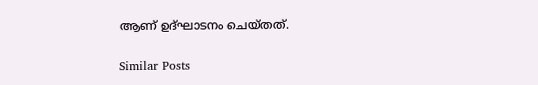ആണ് ഉദ്ഘാടനം ചെയ്തത്.

Similar Posts